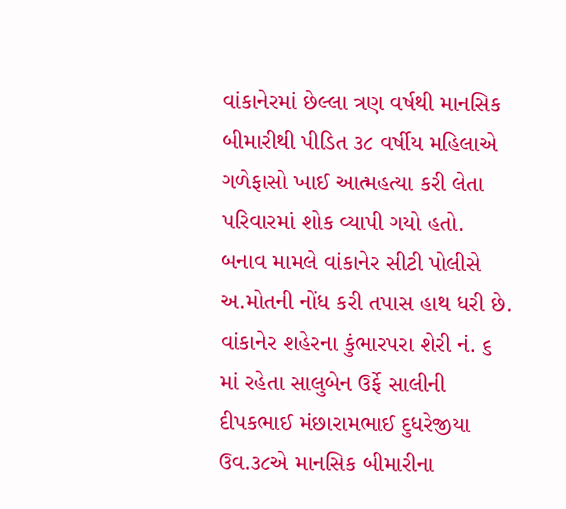વાંકાનેરમાં છેલ્લા ત્રણ વર્ષથી માનસિક બીમારીથી પીડિત ૩૮ વર્ષીય મહિલાએ ગળેફાસો ખાઈ આત્મહત્યા કરી લેતા પરિવારમાં શોક વ્યાપી ગયો હતો. બનાવ મામલે વાંકાનેર સીટી પોલીસે અ.મોતની નોંધ કરી તપાસ હાથ ધરી છે.
વાંકાનેર શહેરના કુંભારપરા શેરી નં. ૬ માં રહેતા સાલુબેન ઉર્ફે સાલીની દીપકભાઈ મંછારામભાઈ દુધરેજીયા ઉવ.૩૮એ માનસિક બીમારીના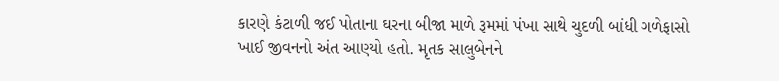કારણે કંટાળી જઈ પોતાના ઘરના બીજા માળે રૂમમાં પંખા સાથે ચુદળી બાંધી ગળેફાસો ખાઈ જીવનનો અંત આણ્યો હતો. મૃતક સાલુબેનને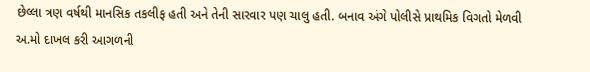છેલ્લા ત્રણ વર્ષથી માનસિક તકલીફ હતી અને તેની સારવાર પણ ચાલુ હતી. બનાવ અંગે પોલીસે પ્રાથમિક વિગતો મેળવી અ.મો દાખલ કરી આગળની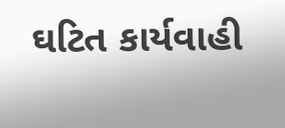ઘટિત કાર્યવાહી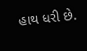હાથ ધરી છે.